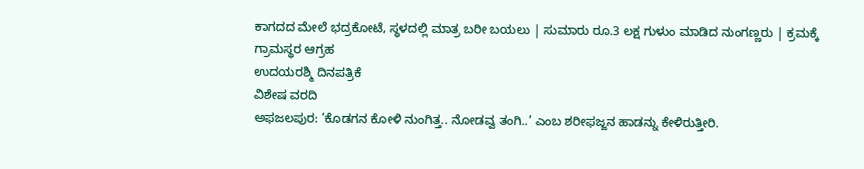ಕಾಗದದ ಮೇಲೆ ಭದ್ರಕೋಟೆ, ಸ್ಥಳದಲ್ಲಿ ಮಾತ್ರ ಬರೀ ಬಯಲು | ಸುಮಾರು ರೂ.3 ಲಕ್ಷ ಗುಳುಂ ಮಾಡಿದ ನುಂಗಣ್ಣರು | ಕ್ರಮಕ್ಕೆ ಗ್ರಾಮಸ್ಥರ ಆಗ್ರಹ
ಉದಯರಶ್ಮಿ ದಿನಪತ್ರಿಕೆ
ವಿಶೇಷ ವರದಿ
ಅಫಜಲಪುರ: ’ಕೊಡಗನ ಕೋಳಿ ನುಂಗಿತ್ತ.. ನೋಡವ್ವ ತಂಗಿ..’ ಎಂಬ ಶರೀಫಜ್ಜನ ಹಾಡನ್ನು ಕೇಳಿರುತ್ತೀರಿ.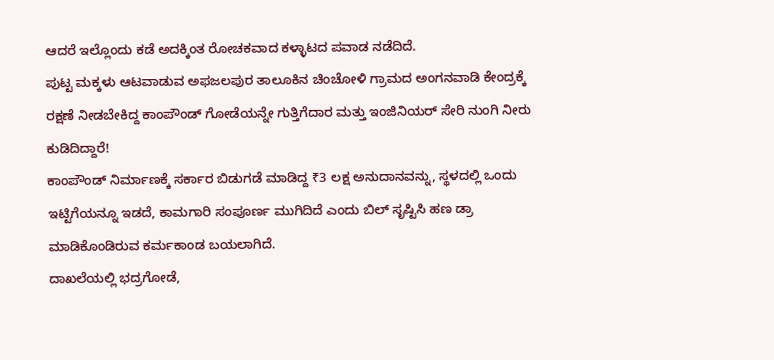ಆದರೆ ಇಲ್ಲೊಂದು ಕಡೆ ಅದಕ್ಕಿಂತ ರೋಚಕವಾದ ಕಳ್ಳಾಟದ ಪವಾಡ ನಡೆದಿದೆ.
ಪುಟ್ಟ ಮಕ್ಕಳು ಆಟವಾಡುವ ಅಫಜಲಪುರ ತಾಲೂಕಿನ ಚಿಂಚೋಳಿ ಗ್ರಾಮದ ಅಂಗನವಾಡಿ ಕೇಂದ್ರಕ್ಕೆ ರಕ್ಷಣೆ ನೀಡಬೇಕಿದ್ದ ಕಾಂಪೌಂಡ್ ಗೋಡೆಯನ್ನೇ ಗುತ್ತಿಗೆದಾರ ಮತ್ತು ಇಂಜಿನಿಯರ್ ಸೇರಿ ನುಂಗಿ ನೀರು ಕುಡಿದಿದ್ದಾರೆ!
ಕಾಂಪೌಂಡ್ ನಿರ್ಮಾಣಕ್ಕೆ ಸರ್ಕಾರ ಬಿಡುಗಡೆ ಮಾಡಿದ್ದ ₹3 ಲಕ್ಷ ಅನುದಾನವನ್ನು, ಸ್ಥಳದಲ್ಲಿ ಒಂದು ಇಟ್ಟಿಗೆಯನ್ನೂ ಇಡದೆ, ಕಾಮಗಾರಿ ಸಂಪೂರ್ಣ ಮುಗಿದಿದೆ ಎಂದು ಬಿಲ್ ಸೃಷ್ಟಿಸಿ ಹಣ ಡ್ರಾ ಮಾಡಿಕೊಂಡಿರುವ ಕರ್ಮಕಾಂಡ ಬಯಲಾಗಿದೆ.
ದಾಖಲೆಯಲ್ಲಿ ಭದ್ರಗೋಡೆ,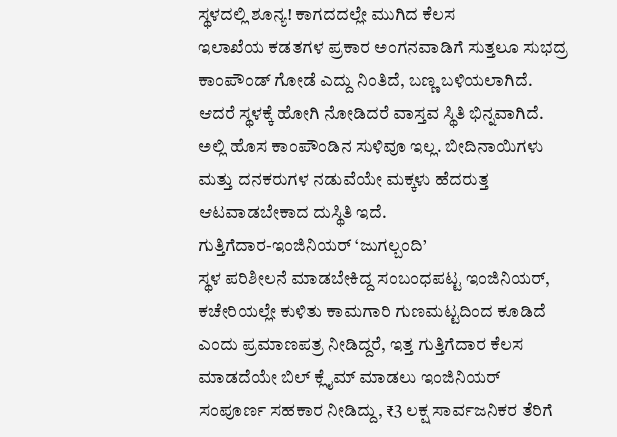ಸ್ಥಳದಲ್ಲಿ ಶೂನ್ಯ! ಕಾಗದದಲ್ಲೇ ಮುಗಿದ ಕೆಲಸ
ಇಲಾಖೆಯ ಕಡತಗಳ ಪ್ರಕಾರ ಅಂಗನವಾಡಿಗೆ ಸುತ್ತಲೂ ಸುಭದ್ರ ಕಾಂಪೌಂಡ್ ಗೋಡೆ ಎದ್ದು ನಿಂತಿದೆ, ಬಣ್ಣ ಬಳಿಯಲಾಗಿದೆ. ಆದರೆ ಸ್ಥಳಕ್ಕೆ ಹೋಗಿ ನೋಡಿದರೆ ವಾಸ್ತವ ಸ್ಥಿತಿ ಭಿನ್ನವಾಗಿದೆ. ಅಲ್ಲಿ ಹೊಸ ಕಾಂಪೌಂಡಿನ ಸುಳಿವೂ ಇಲ್ಲ. ಬೀದಿನಾಯಿಗಳು ಮತ್ತು ದನಕರುಗಳ ನಡುವೆಯೇ ಮಕ್ಕಳು ಹೆದರುತ್ತ ಆಟವಾಡಬೇಕಾದ ದುಸ್ಥಿತಿ ಇದೆ.
ಗುತ್ತಿಗೆದಾರ-ಇಂಜಿನಿಯರ್ ‘ಜುಗಲ್ಬಂದಿ’
ಸ್ಥಳ ಪರಿಶೀಲನೆ ಮಾಡಬೇಕಿದ್ದ ಸಂಬಂಧಪಟ್ಟ ಇಂಜಿನಿಯರ್, ಕಚೇರಿಯಲ್ಲೇ ಕುಳಿತು ಕಾಮಗಾರಿ ಗುಣಮಟ್ಟದಿಂದ ಕೂಡಿದೆ ಎಂದು ಪ್ರಮಾಣಪತ್ರ ನೀಡಿದ್ದರೆ, ಇತ್ತ ಗುತ್ತಿಗೆದಾರ ಕೆಲಸ ಮಾಡದೆಯೇ ಬಿಲ್ ಕ್ಲೈಮ್ ಮಾಡಲು ಇಂಜಿನಿಯರ್ ಸಂಪೂರ್ಣ ಸಹಕಾರ ನೀಡಿದ್ದು, ₹3 ಲಕ್ಷ ಸಾರ್ವಜನಿಕರ ತೆರಿಗೆ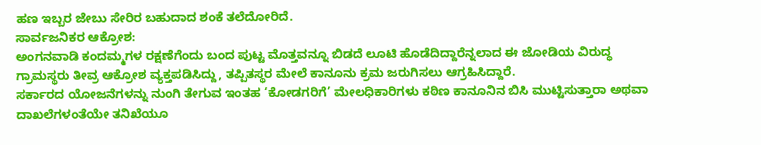ಹಣ ಇಬ್ಬರ ಜೇಬು ಸೇರಿರ ಬಹುದಾದ ಶಂಕೆ ತಲೆದೋರಿದೆ.
ಸಾರ್ವಜನಿಕರ ಆಕ್ರೋಶ:
ಅಂಗನವಾಡಿ ಕಂದಮ್ಮಗಳ ರಕ್ಷಣೆಗೆಂದು ಬಂದ ಪುಟ್ಟ ಮೊತ್ತವನ್ನೂ ಬಿಡದೆ ಲೂಟಿ ಹೊಡೆದಿದ್ದಾರೆನ್ನಲಾದ ಈ ಜೋಡಿಯ ವಿರುದ್ಧ ಗ್ರಾಮಸ್ಥರು ತೀವ್ರ ಆಕ್ರೋಶ ವ್ಯಕ್ತಪಡಿಸಿದ್ದು, ತಪ್ಪಿತಸ್ಥರ ಮೇಲೆ ಕಾನೂನು ಕ್ರಮ ಜರುಗಿಸಲು ಆಗ್ರಹಿಸಿದ್ದಾರೆ.
ಸರ್ಕಾರದ ಯೋಜನೆಗಳನ್ನು ನುಂಗಿ ತೇಗುವ ಇಂತಹ ‘ಕೋಡಗರಿಗೆ’ ಮೇಲಧಿಕಾರಿಗಳು ಕಠಿಣ ಕಾನೂನಿನ ಬಿಸಿ ಮುಟ್ಟಿಸುತ್ತಾರಾ ಅಥವಾ ದಾಖಲೆಗಳಂತೆಯೇ ತನಿಖೆಯೂ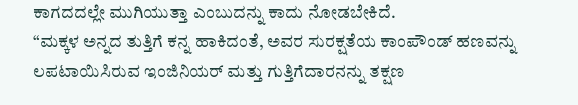ಕಾಗದದಲ್ಲೇ ಮುಗಿಯುತ್ತಾ ಎಂಬುದನ್ನು ಕಾದು ನೋಡಬೇಕಿದೆ.
“ಮಕ್ಕಳ ಅನ್ನದ ತುತ್ತಿಗೆ ಕನ್ನ ಹಾಕಿದಂತೆ, ಅವರ ಸುರಕ್ಷತೆಯ ಕಾಂಪೌಂಡ್ ಹಣವನ್ನು ಲಪಟಾಯಿಸಿರುವ ಇಂಜಿನಿಯರ್ ಮತ್ತು ಗುತ್ತಿಗೆದಾರನನ್ನು ತಕ್ಷಣ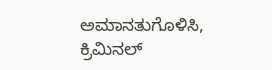ಅಮಾನತುಗೊಳಿಸಿ, ಕ್ರಿಮಿನಲ್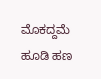ಮೊಕದ್ದಮೆ ಹೂಡಿ ಹಣ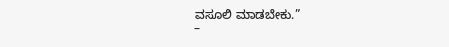ವಸೂಲಿ ಮಾಡಬೇಕು.”
–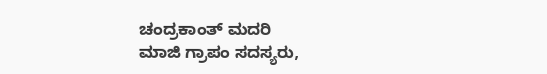ಚಂದ್ರಕಾಂತ್ ಮದರಿ
ಮಾಜಿ ಗ್ರಾಪಂ ಸದಸ್ಯರು,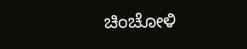ಚಿಂಚೋಳಿ